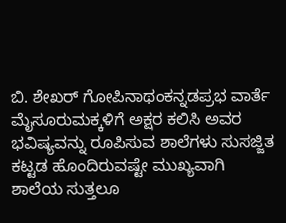ಬಿ. ಶೇಖರ್‌ ಗೋಪಿನಾಥಂಕನ್ನಡಪ್ರಭ ವಾರ್ತೆ ಮೈಸೂರುಮಕ್ಕಳಿಗೆ ಅಕ್ಷರ ಕಲಿಸಿ ಅವರ ಭವಿಷ್ಯವನ್ನು ರೂಪಿಸುವ ಶಾಲೆಗಳು ಸುಸಜ್ಜಿತ ಕಟ್ಟಡ ಹೊಂದಿರುವಷ್ಟೇ ಮುಖ್ಯವಾಗಿ ಶಾಲೆಯ ಸುತ್ತಲೂ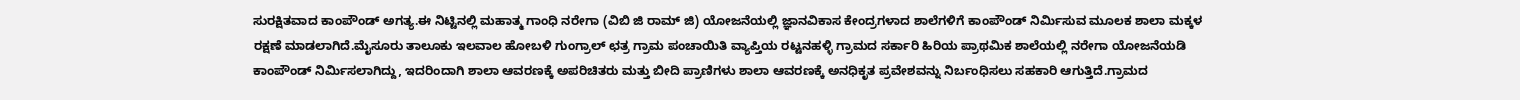ಸುರಕ್ಷಿತವಾದ ಕಾಂಪೌಂಡ್ ಅಗತ್ಯ.ಈ ನಿಟ್ಟಿನಲ್ಲಿ ಮಹಾತ್ಮ ಗಾಂಧಿ ನರೇಗಾ (ವಿಬಿ ಜಿ ರಾಮ್ ಜಿ) ಯೋಜನೆಯಲ್ಲಿ ಜ್ಞಾನವಿಕಾಸ ಕೇಂದ್ರಗಳಾದ ಶಾಲೆಗಳಿಗೆ ಕಾಂಪೌಂಡ್ ನಿರ್ಮಿಸುವ ಮೂಲಕ ಶಾಲಾ ಮಕ್ಕಳ ರಕ್ಷಣೆ ಮಾಡಲಾಗಿದೆ.ಮೈಸೂರು ತಾಲೂಕು ಇಲವಾಲ ಹೋಬಳಿ ಗುಂಗ್ರಾಲ್ ಛತ್ರ ಗ್ರಾಮ ಪಂಚಾಯಿತಿ ವ್ಯಾಪ್ತಿಯ ರಟ್ಟನಹಳ್ಳಿ ಗ್ರಾಮದ ಸರ್ಕಾರಿ ಹಿರಿಯ ಪ್ರಾಥಮಿಕ ಶಾಲೆಯಲ್ಲಿ ನರೇಗಾ ಯೋಜನೆಯಡಿ ಕಾಂಪೌಂಡ್ ನಿರ್ಮಿಸಲಾಗಿದ್ದು, ಇದರಿಂದಾಗಿ ಶಾಲಾ ಆವರಣಕ್ಕೆ ಅಪರಿಚಿತರು ಮತ್ತು ಬೀದಿ ಪ್ರಾಣಿಗಳು ಶಾಲಾ ಆವರಣಕ್ಕೆ ಅನಧಿಕೃತ ಪ್ರವೇಶವನ್ನು ನಿರ್ಬಂಧಿಸಲು ಸಹಕಾರಿ ಆಗುತ್ತಿದೆ.ಗ್ರಾಮದ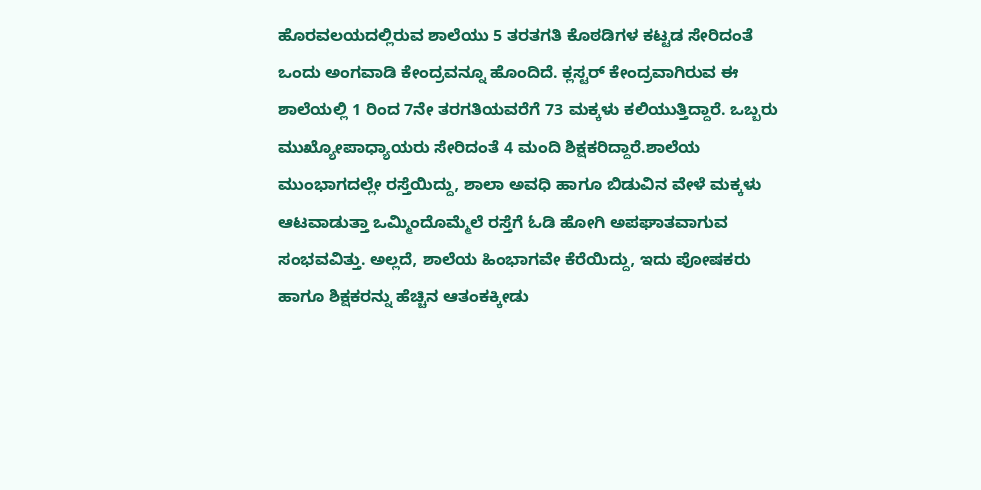ಹೊರವಲಯದಲ್ಲಿರುವ ಶಾಲೆಯು 5 ತರತಗತಿ ಕೊಠಡಿಗಳ ಕಟ್ಟಡ ಸೇರಿದಂತೆ ಒಂದು ಅಂಗವಾಡಿ ಕೇಂದ್ರವನ್ನೂ ಹೊಂದಿದೆ. ಕ್ಲಸ್ಟರ್ ಕೇಂದ್ರವಾಗಿರುವ ಈ ಶಾಲೆಯಲ್ಲಿ 1 ರಿಂದ 7ನೇ ತರಗತಿಯವರೆಗೆ 73 ಮಕ್ಕಳು ಕಲಿಯುತ್ತಿದ್ದಾರೆ. ಒಬ್ಬರು ಮುಖ್ಯೋಪಾಧ್ಯಾಯರು ಸೇರಿದಂತೆ 4 ಮಂದಿ ಶಿಕ್ಷಕರಿದ್ದಾರೆ.ಶಾಲೆಯ ಮುಂಭಾಗದಲ್ಲೇ ರಸ್ತೆಯಿದ್ದು, ಶಾಲಾ ಅವಧಿ ಹಾಗೂ ಬಿಡುವಿನ ವೇಳೆ ಮಕ್ಕಳು ಆಟವಾಡುತ್ತಾ ಒಮ್ಮಿಂದೊಮ್ಮೆಲೆ ರಸ್ತೆಗೆ ಓಡಿ ಹೋಗಿ ಅಪಘಾತವಾಗುವ ಸಂಭವವಿತ್ತು. ಅಲ್ಲದೆ, ಶಾಲೆಯ ಹಿಂಭಾಗವೇ ಕೆರೆಯಿದ್ದು, ಇದು ಪೋಷಕರು ಹಾಗೂ ಶಿಕ್ಷಕರನ್ನು ಹೆಚ್ಚಿನ ಆತಂಕಕ್ಕೀಡು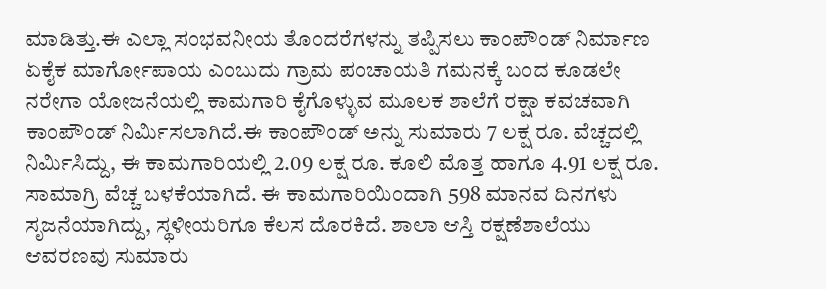ಮಾಡಿತ್ತು.ಈ ಎಲ್ಲಾ ಸಂಭವನೀಯ ತೊಂದರೆಗಳನ್ನು ತಪ್ಪಿಸಲು ಕಾಂಪೌಂಡ್ ನಿರ್ಮಾಣ ಏಕೈಕ ಮಾರ್ಗೋಪಾಯ ಎಂಬುದು ಗ್ರಾಮ ಪಂಚಾಯತಿ ಗಮನಕ್ಕೆ ಬಂದ ಕೂಡಲೇ ನರೇಗಾ ಯೋಜನೆಯಲ್ಲಿ ಕಾಮಗಾರಿ ಕೈಗೊಳ್ಳುವ ಮೂಲಕ ಶಾಲೆಗೆ ರಕ್ಷಾ ಕವಚವಾಗಿ ಕಾಂಪೌಂಡ್ ನಿರ್ಮಿಸಲಾಗಿದೆ.ಈ ಕಾಂಪೌಂಡ್ ಅನ್ನು ಸುಮಾರು 7 ಲಕ್ಷ ರೂ. ವೆಚ್ಚದಲ್ಲಿ ನಿರ್ಮಿಸಿದ್ದು, ಈ ಕಾಮಗಾರಿಯಲ್ಲಿ 2.09 ಲಕ್ಷ ರೂ. ಕೂಲಿ ಮೊತ್ತ ಹಾಗೂ 4.91 ಲಕ್ಷ ರೂ. ಸಾಮಾಗ್ರಿ ವೆಚ್ಚ ಬಳಕೆಯಾಗಿದೆ. ಈ ಕಾಮಗಾರಿಯಿಂದಾಗಿ 598 ಮಾನವ ದಿನಗಳು ಸೃಜನೆಯಾಗಿದ್ದು, ಸ್ಥಳೀಯರಿಗೂ ಕೆಲಸ ದೊರಕಿದೆ. ಶಾಲಾ ಆಸ್ತಿ ರಕ್ಷಣೆಶಾಲೆಯು ಆವರಣವು ಸುಮಾರು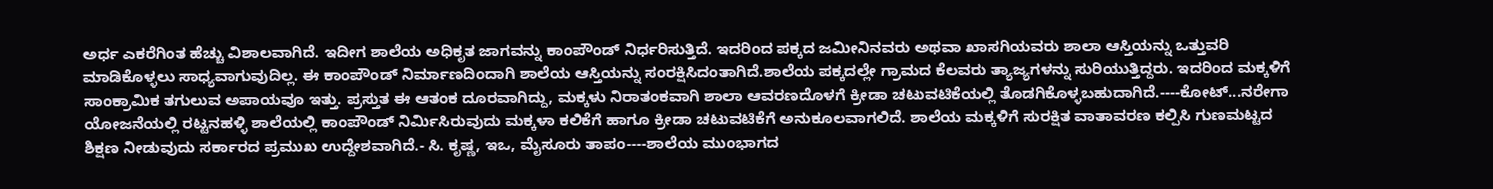ಅರ್ಧ ಎಕರೆಗಿಂತ ಹೆಚ್ಚು ವಿಶಾಲವಾಗಿದೆ. ಇದೀಗ ಶಾಲೆಯ ಅಧಿಕೃತ ಜಾಗವನ್ನು ಕಾಂಪೌಂಡ್ ನಿರ್ಧರಿಸುತ್ತಿದೆ. ಇದರಿಂದ ಪಕ್ಕದ ಜಮೀನಿನವರು ಅಥವಾ ಖಾಸಗಿಯವರು ಶಾಲಾ ಆಸ್ತಿಯನ್ನು ಒತ್ತುವರಿ ಮಾಡಿಕೊಳ್ಳಲು ಸಾಧ್ಯವಾಗುವುದಿಲ್ಲ. ಈ ಕಾಂಪೌಂಡ್ ನಿರ್ಮಾಣದಿಂದಾಗಿ ಶಾಲೆಯ ಆಸ್ತಿಯನ್ನು ಸಂರಕ್ಷಿಸಿದಂತಾಗಿದೆ.ಶಾಲೆಯ ಪಕ್ಕದಲ್ಲೇ ಗ್ರಾಮದ ಕೆಲವರು ತ್ಯಾಜ್ಯಗಳನ್ನು ಸುರಿಯುತ್ತಿದ್ದರು. ಇದರಿಂದ ಮಕ್ಕಳಿಗೆ ಸಾಂಕ್ರಾಮಿಕ ತಗುಲುವ ಅಪಾಯವೂ ಇತ್ತು. ಪ್ರಸ್ತುತ ಈ ಆತಂಕ ದೂರವಾಗಿದ್ದು, ಮಕ್ಕಳು ನಿರಾತಂಕವಾಗಿ ಶಾಲಾ ಆವರಣದೊಳಗೆ ಕ್ರೀಡಾ ಚಟುವಟಿಕೆಯಲ್ಲಿ ತೊಡಗಿಕೊಳ್ಳಬಹುದಾಗಿದೆ.----ಕೋಟ್...ನರೇಗಾ ಯೋಜನೆಯಲ್ಲಿ ರಟ್ಟನಹಳ್ಳಿ ಶಾಲೆಯಲ್ಲಿ ಕಾಂಪೌಂಡ್ ನಿರ್ಮಿಸಿರುವುದು ಮಕ್ಕಳಾ ಕಲಿಕೆಗೆ ಹಾಗೂ ಕ್ರೀಡಾ ಚಟುವಟಿಕೆಗೆ ಅನುಕೂಲವಾಗಲಿದೆ. ಶಾಲೆಯ ಮಕ್ಕಳಿಗೆ ಸುರಕ್ಷಿತ ವಾತಾವರಣ ಕಲ್ಪಿಸಿ ಗುಣಮಟ್ಟದ ಶಿಕ್ಷಣ ನೀಡುವುದು ಸರ್ಕಾರದ ಪ್ರಮುಖ ಉದ್ದೇಶವಾಗಿದೆ.- ಸಿ. ಕೃಷ್ಣ, ಇಒ, ಮೈಸೂರು ತಾಪಂ----ಶಾಲೆಯ ಮುಂಭಾಗದ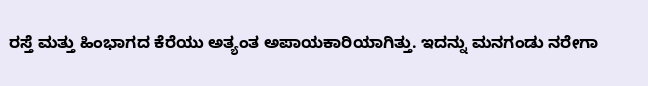ರಸ್ತೆ ಮತ್ತು ಹಿಂಭಾಗದ ಕೆರೆಯು ಅತ್ಯಂತ ಅಪಾಯಕಾರಿಯಾಗಿತ್ತು. ಇದನ್ನು ಮನಗಂಡು ನರೇಗಾ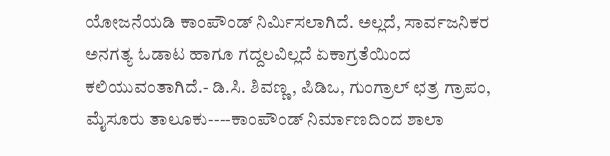ಯೋಜನೆಯಡಿ ಕಾಂಪೌಂಡ್ ನಿರ್ಮಿಸಲಾಗಿದೆ. ಅಲ್ಲದೆ, ಸಾರ್ವಜನಿಕರ ಅನಗತ್ಯ ಓಡಾಟ ಹಾಗೂ ಗದ್ದಲವಿಲ್ಲದೆ ಏಕಾಗ್ರತೆಯಿಂದ ಕಲಿಯುವಂತಾಗಿದೆ.- ಡಿ.ಸಿ. ಶಿವಣ್ಣ, ಪಿಡಿಒ, ಗುಂಗ್ರಾಲ್ ಛತ್ರ ಗ್ರಾಪಂ, ಮೈಸೂರು ತಾಲೂಕು----ಕಾಂಪೌಂಡ್ ನಿರ್ಮಾಣದಿಂದ ಶಾಲಾ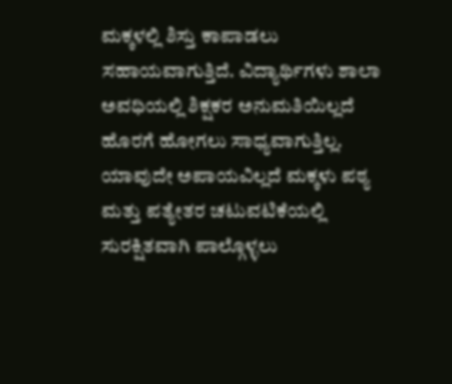ಮಕ್ಕಳಲ್ಲಿ ಶಿಸ್ತು ಕಾಪಾಡಲು ಸಹಾಯವಾಗುತ್ತಿದೆ. ವಿದ್ಯಾರ್ಥಿಗಳು ಶಾಲಾ ಅವಧಿಯಲ್ಲಿ ಶಿಕ್ಷಕರ ಅನುಮತಿಯಿಲ್ಲದೆ ಹೊರಗೆ ಹೋಗಲು ಸಾಧ್ಯವಾಗುತ್ತಿಲ್ಲ. ಯಾವುದೇ ಅಪಾಯವಿಲ್ಲದೆ ಮಕ್ಕಳು ಪಠ್ಯ ಮತ್ತು ಪತ್ಯೇತರ ಚಟುವಟಿಕೆಯಲ್ಲಿ ಸುರಕ್ಷಿತವಾಗಿ ಪಾಲ್ಗೊಳ್ಳಲು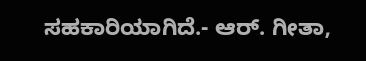ಸಹಕಾರಿಯಾಗಿದೆ.- ಆರ್. ಗೀತಾ,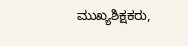ಮುಖ್ಯಶಿಕ್ಷಕರು,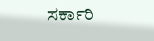ಸರ್ಕಾರಿ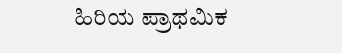ಹಿರಿಯ ಪ್ರಾಥಮಿಕ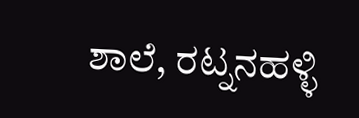ಶಾಲೆ, ರಟ್ನನಹಳ್ಳಿ